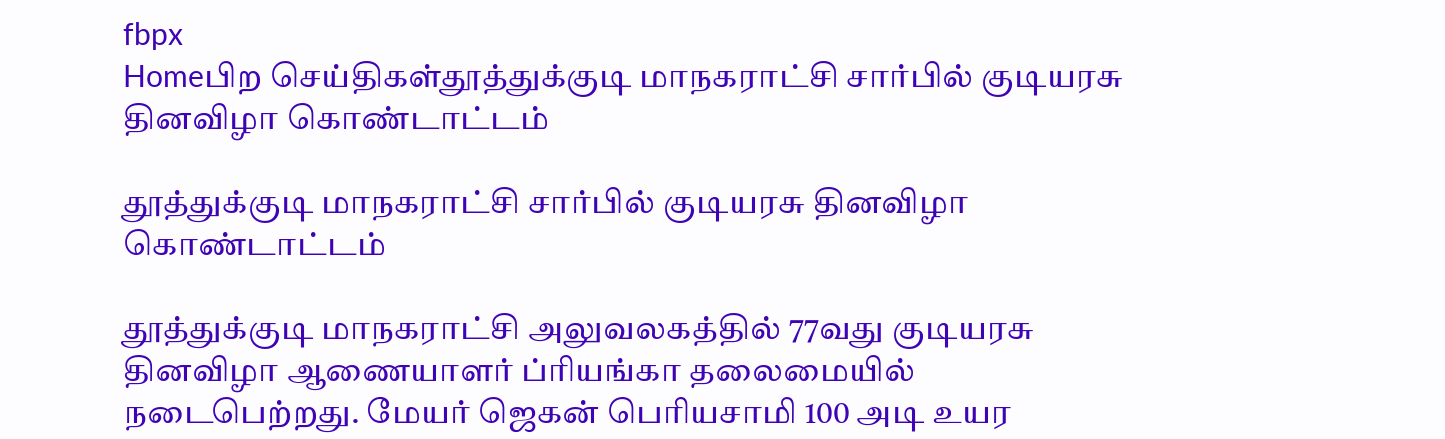fbpx
Homeபிற செய்திகள்தூத்துக்குடி மாநகராட்சி சார்பில் குடியரசு தினவிழா கொண்டாட்டம்

தூத்துக்குடி மாநகராட்சி சார்பில் குடியரசு தினவிழா கொண்டாட்டம்

தூத்துக்குடி மாநகராட்சி அலுவலகத்தில் 77வது குடியரசு தினவிழா ஆணையாளர் ப்ரியங்கா தலைமையில் நடைபெற்றது. மேயர் ஜெகன் பெரியசாமி 100 அடி உயர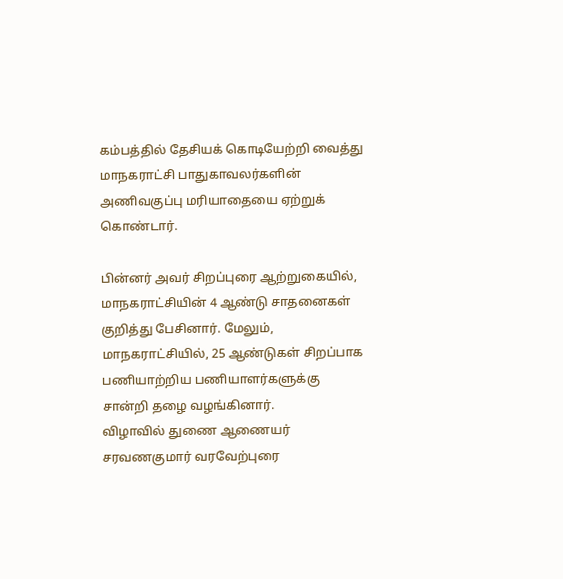கம்பத்தில் தேசியக் கொடியேற்றி வைத்து மாநகராட்சி பாதுகாவலர்களின் அணிவகுப்பு மரியாதையை ஏற்றுக் கொண்டார்.

பின்னர் அவர் சிறப்புரை ஆற்றுகையில், மாநகராட்சியின் 4 ஆண்டு சாதனைகள் குறித்து பேசினார். மேலும், மாநகராட்சியில், 25 ஆண்டுகள் சிறப்பாக பணியாற்றிய பணியாளர்களுக்கு சான்றி தழை வழங்கினார்.
விழாவில் துணை ஆணையர் சரவணகுமார் வரவேற்புரை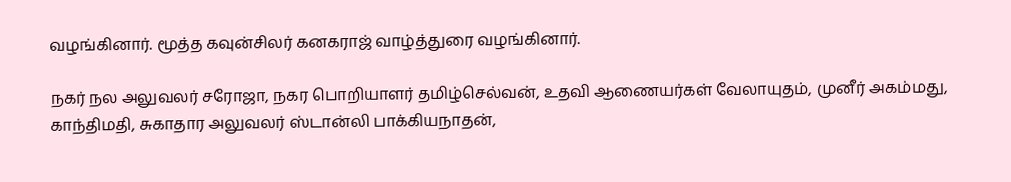வழங்கினார். மூத்த கவுன்சிலர் கனகராஜ் வாழ்த்துரை வழங்கினார்.

நகர் நல அலுவலர் சரோஜா, நகர பொறியாளர் தமிழ்செல்வன், உதவி ஆணையர்கள் வேலாயுதம், முனீர் அகம்மது, காந்திமதி, சுகாதார அலுவலர் ஸ்டான்லி பாக்கியநாதன்,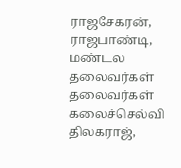ராஜசேகரன், ராஜபாண்டி, மண்டல தலைவர்கள் தலைவர்கள் கலைச்செல்வி திலகராஜ்,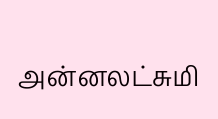அன்னலட்சுமி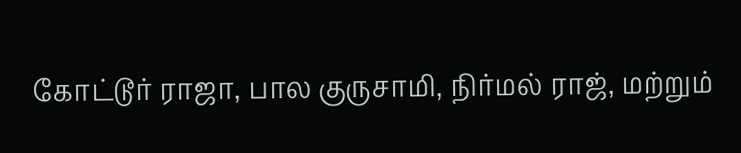கோட்டூர் ராஜா, பால குருசாமி, நிர்மல் ராஜ், மற்றும்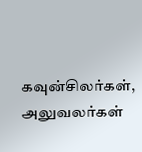கவுன்சிலர்கள், அலுவலர்கள்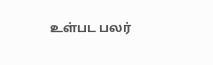உள்பட பலர்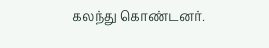கலந்து கொண்டனர்.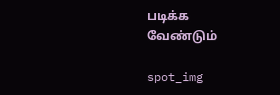படிக்க வேண்டும்

spot_img